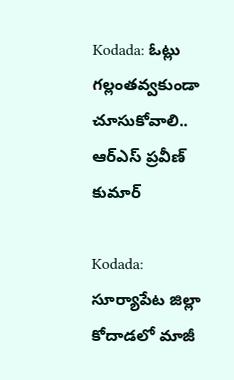Kodada: ఓట్లు గల్లంతవ్వకుండా చూసుకోవాలి.. ఆర్‌ఎస్ ప్రవీణ్ కుమార్

Kodada: సూర్యాపేట జిల్లా కోదాడలో మాజీ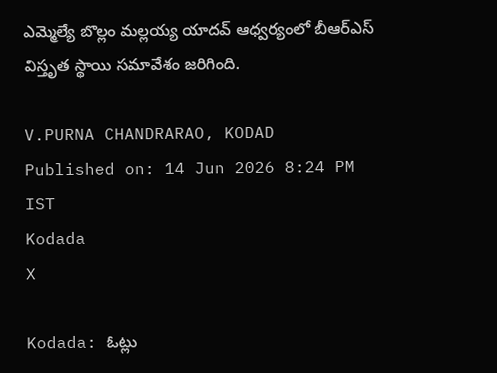ఎమ్మెల్యే బొల్లం మల్లయ్య యాదవ్ ఆధ్వర్యంలో బీఆర్‌ఎస్ విస్తృత స్థాయి సమావేశం జరిగింది.

V.PURNA CHANDRARAO, KODAD
Published on: 14 Jun 2026 8:24 PM IST
Kodada
X

Kodada: ఓట్లు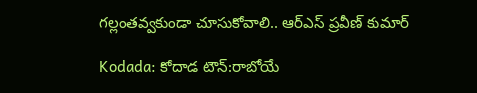గల్లంతవ్వకుండా చూసుకోవాలి.. ఆర్‌ఎస్ ప్రవీణ్ కుమార్

Kodada: కోదాడ టౌన్:రాబోయే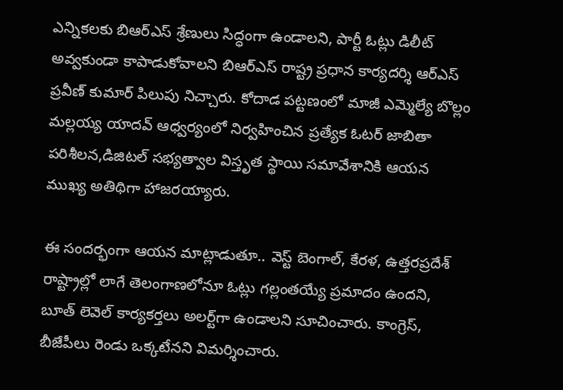ఎన్నికలకు బిఆర్‌ఎస్ శ్రేణులు సిద్ధంగా ఉండాలని, పార్టీ ఓట్లు డిలీట్ అవ్వకుండా కాపాడుకోవాలని బిఆర్‌ఎస్ రాష్ట్ర ప్రధాన కార్యదర్శి ఆర్‌ఎస్ ప్రవీణ్ కుమార్ పిలుపు నిచ్చారు. కోదాడ పట్టణంలో మాజీ ఎమ్మెల్యే బొల్లం మల్లయ్య యాదవ్ ఆధ్వర్యంలో నిర్వహించిన ప్రత్యేక ఓటర్ జాబితా పరిశీలన,డిజిటల్ సభ్యత్వాల విస్తృత స్థాయి సమావేశానికి ఆయన ముఖ్య అతిథిగా హాజరయ్యారు.

ఈ సందర్భంగా ఆయన మాట్లాడుతూ.. వెస్ట్ బెంగాల్, కేరళ, ఉత్తరప్రదేశ్ రాష్ట్రాల్లో లాగే తెలంగాణలోనూ ఓట్లు గల్లంతయ్యే ప్రమాదం ఉందని, బూత్ లెవెల్ కార్యకర్తలు అలర్ట్‌గా ఉండాలని సూచించారు. కాంగ్రెస్, బీజేపీలు రెండు ఒక్కటేనని విమర్శించారు.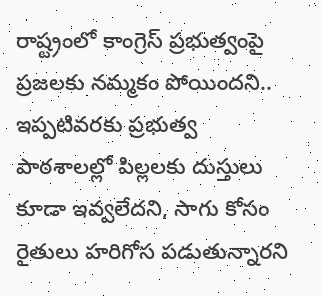రాష్ట్రంలో కాంగ్రెస్ ప్రభుత్వంపై ప్రజలకు నమ్మకం పోయిందని.. ఇప్పటివరకు ప్రభుత్వ పాఠశాలల్లో పిల్లలకు దుస్తులు కూడా ఇవ్వలేదని, సాగు కోసం రైతులు హరిగోస పడుతున్నారని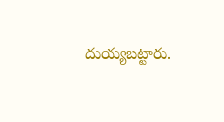దుయ్యబట్టారు.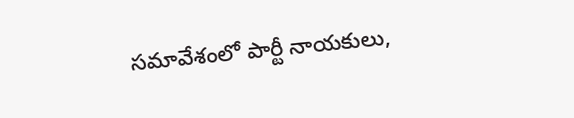సమావేశంలో పార్టీ నాయకులు,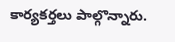కార్యకర్తలు పాల్గొన్నారు.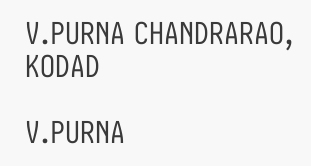V.PURNA CHANDRARAO, KODAD

V.PURNA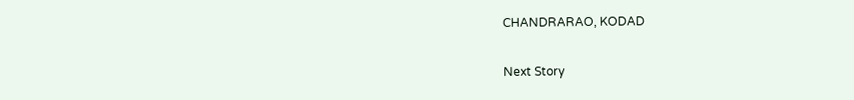CHANDRARAO, KODAD

Next Story